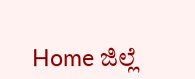Home ಜಿಲ್ಲೆ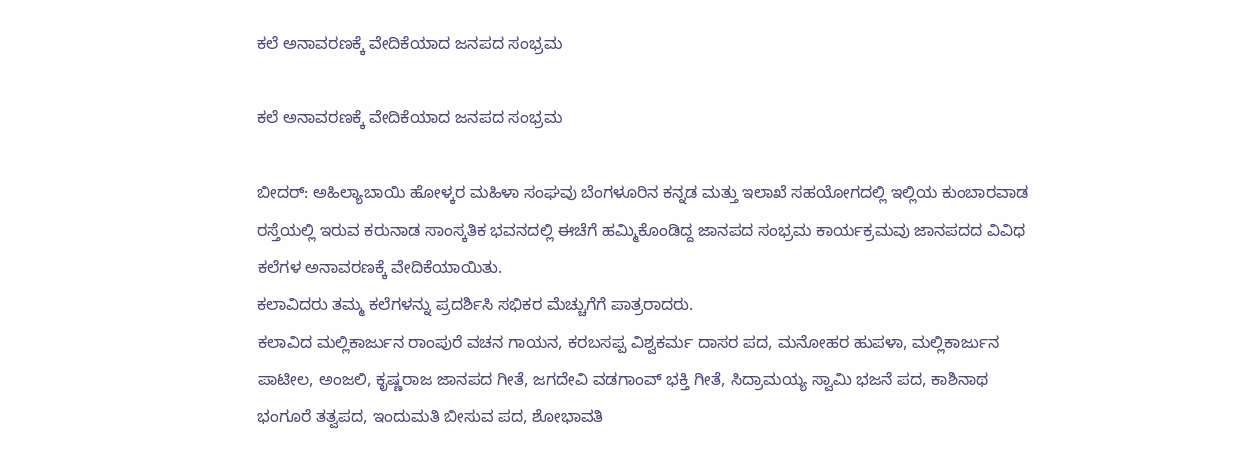ಕಲೆ ಅನಾವರಣಕ್ಕೆ ವೇದಿಕೆಯಾದ ಜನಪದ ಸಂಭ್ರಮ

ಕಲೆ ಅನಾವರಣಕ್ಕೆ ವೇದಿಕೆಯಾದ ಜನಪದ ಸಂಭ್ರಮ

ಬೀದರ್: ಅಹಿಲ್ಯಾಬಾಯಿ ಹೋಳ್ಕರ ಮಹಿಳಾ ಸಂಘವು ಬೆಂಗಳೂರಿನ ಕನ್ನಡ ಮತ್ತು ಇಲಾಖೆ ಸಹಯೋಗದಲ್ಲಿ ಇಲ್ಲಿಯ ಕುಂಬಾರವಾಡ ರಸ್ತೆಯಲ್ಲಿ ಇರುವ ಕರುನಾಡ ಸಾಂಸ್ಕತಿಕ ಭವನದಲ್ಲಿ ಈಚೆಗೆ ಹಮ್ಮಿಕೊಂಡಿದ್ದ ಜಾನಪದ ಸಂಭ್ರಮ ಕಾರ್ಯಕ್ರಮವು ಜಾನಪದದ ವಿವಿಧ ಕಲೆಗಳ ಅನಾವರಣಕ್ಕೆ ವೇದಿಕೆಯಾಯಿತು.
ಕಲಾವಿದರು ತಮ್ಮ ಕಲೆಗಳನ್ನು ಪ್ರದರ್ಶಿಸಿ ಸಭಿಕರ ಮೆಚ್ಚುಗೆಗೆ ಪಾತ್ರರಾದರು.
ಕಲಾವಿದ ಮಲ್ಲಿಕಾರ್ಜುನ ರಾಂಪುರೆ ವಚನ ಗಾಯನ, ಕರಬಸಪ್ಪ ವಿಶ್ವಕರ್ಮ ದಾಸರ ಪದ, ಮನೋಹರ ಹುಪಳಾ, ಮಲ್ಲಿಕಾರ್ಜುನ ಪಾಟೀಲ, ಅಂಜಲಿ, ಕೃಷ್ಣರಾಜ ಜಾನಪದ ಗೀತೆ, ಜಗದೇವಿ ವಡಗಾಂವ್ ಭಕ್ತಿ ಗೀತೆ, ಸಿದ್ರಾಮಯ್ಯ ಸ್ವಾಮಿ ಭಜನೆ ಪದ, ಕಾಶಿನಾಥ ಭಂಗೂರೆ ತತ್ವಪದ, ಇಂದುಮತಿ ಬೀಸುವ ಪದ, ಶೋಭಾವತಿ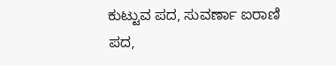ಕುಟ್ಟುವ ಪದ, ಸುವರ್ಣಾ ಐರಾಣಿ ಪದ,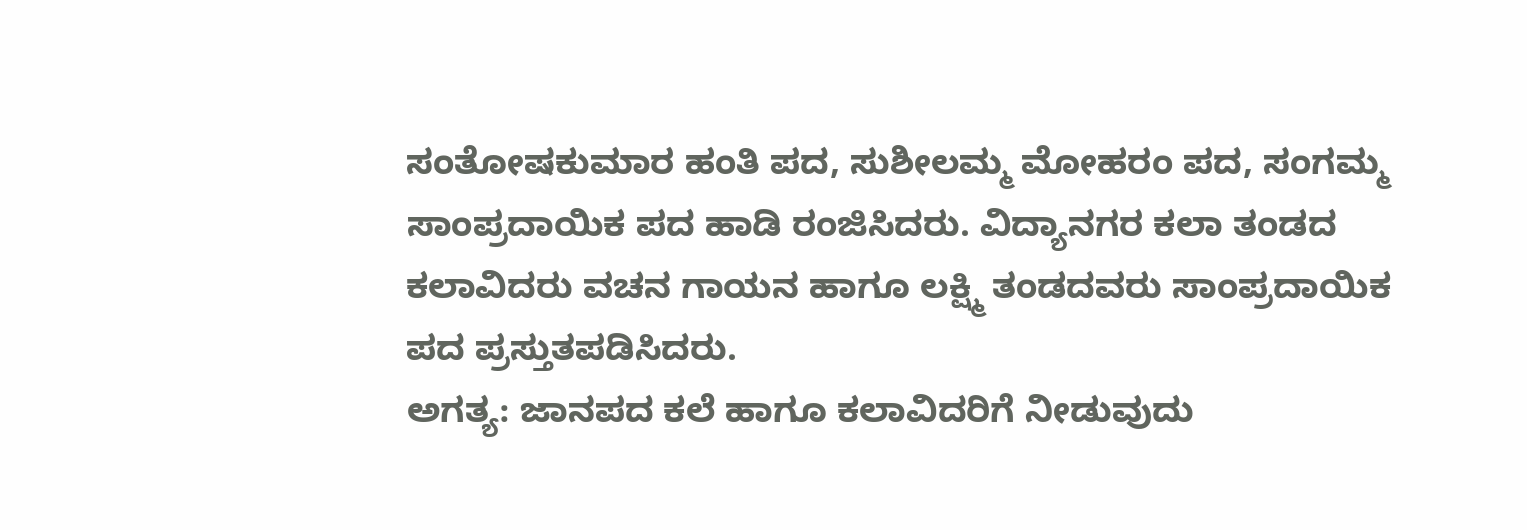ಸಂತೋಷಕುಮಾರ ಹಂತಿ ಪದ, ಸುಶೀಲಮ್ಮ ಮೋಹರಂ ಪದ, ಸಂಗಮ್ಮ ಸಾಂಪ್ರದಾಯಿಕ ಪದ ಹಾಡಿ ರಂಜಿಸಿದರು. ವಿದ್ಯಾನಗರ ಕಲಾ ತಂಡದ ಕಲಾವಿದರು ವಚನ ಗಾಯನ ಹಾಗೂ ಲಕ್ಷ್ಮಿ ತಂಡದವರು ಸಾಂಪ್ರದಾಯಿಕ ಪದ ಪ್ರಸ್ತುತಪಡಿಸಿದರು.
ಅಗತ್ಯ: ಜಾನಪದ ಕಲೆ ಹಾಗೂ ಕಲಾವಿದರಿಗೆ ನೀಡುವುದು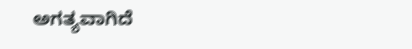ಅಗತ್ಯವಾಗಿದೆ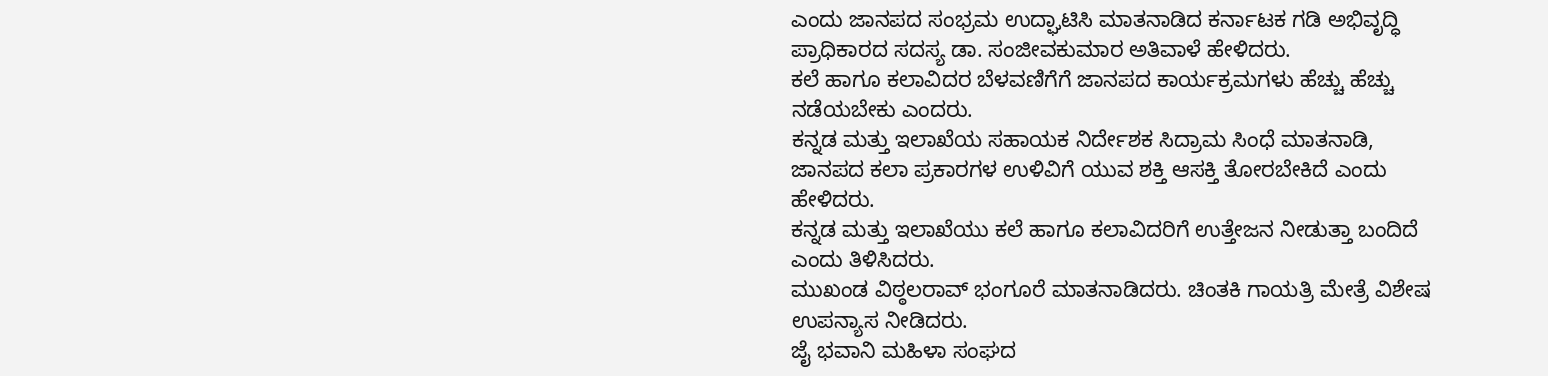ಎಂದು ಜಾನಪದ ಸಂಭ್ರಮ ಉದ್ಘಾಟಿಸಿ ಮಾತನಾಡಿದ ಕರ್ನಾಟಕ ಗಡಿ ಅಭಿವೃದ್ಧಿ ಪ್ರಾಧಿಕಾರದ ಸದಸ್ಯ ಡಾ. ಸಂಜೀವಕುಮಾರ ಅತಿವಾಳೆ ಹೇಳಿದರು.
ಕಲೆ ಹಾಗೂ ಕಲಾವಿದರ ಬೆಳವಣಿಗೆಗೆ ಜಾನಪದ ಕಾರ್ಯಕ್ರಮಗಳು ಹೆಚ್ಚು ಹೆಚ್ಚು ನಡೆಯಬೇಕು ಎಂದರು.
ಕನ್ನಡ ಮತ್ತು ಇಲಾಖೆಯ ಸಹಾಯಕ ನಿರ್ದೇಶಕ ಸಿದ್ರಾಮ ಸಿಂಧೆ ಮಾತನಾಡಿ, ಜಾನಪದ ಕಲಾ ಪ್ರಕಾರಗಳ ಉಳಿವಿಗೆ ಯುವ ಶಕ್ತಿ ಆಸಕ್ತಿ ತೋರಬೇಕಿದೆ ಎಂದು ಹೇಳಿದರು.
ಕನ್ನಡ ಮತ್ತು ಇಲಾಖೆಯು ಕಲೆ ಹಾಗೂ ಕಲಾವಿದರಿಗೆ ಉತ್ತೇಜನ ನೀಡುತ್ತಾ ಬಂದಿದೆ ಎಂದು ತಿಳಿಸಿದರು.
ಮುಖಂಡ ವಿಠ್ಠಲರಾವ್ ಭಂಗೂರೆ ಮಾತನಾಡಿದರು. ಚಿಂತಕಿ ಗಾಯತ್ರಿ ಮೇತ್ರೆ ವಿಶೇಷ ಉಪನ್ಯಾಸ ನೀಡಿದರು.
ಜೈ ಭವಾನಿ ಮಹಿಳಾ ಸಂಘದ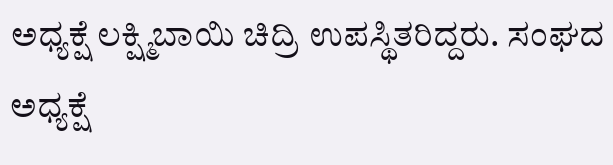ಅಧ್ಯಕ್ಷೆ ಲಕ್ಷ್ಮಿಬಾಯಿ ಚಿದ್ರಿ ಉಪಸ್ಥಿತರಿದ್ದರು. ಸಂಘದ ಅಧ್ಯಕ್ಷೆ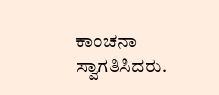ಕಾಂಚನಾ ಸ್ವಾಗತಿಸಿದರು.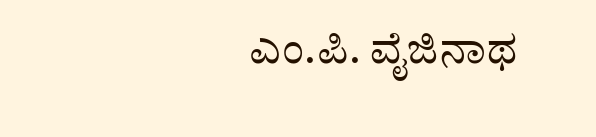ಎಂ.ಪಿ. ವೈಜಿನಾಥ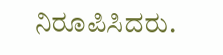ನಿರೂಪಿಸಿದರು.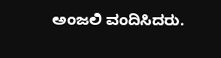ಅಂಜಲಿ ವಂದಿಸಿದರು.